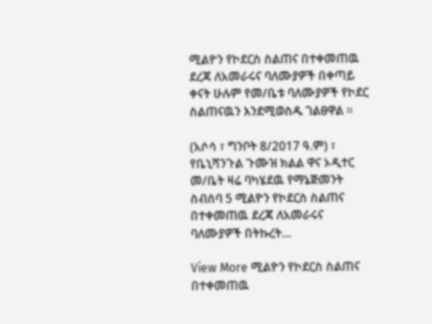ሚልዮን የኮደርስ ስልጠና በተቀመጠዉ ደረጃ ለአመራሩና ባለሙያዎች በቀጣይ ቀናት ሁሉም የመ/ቤቱ ባለሙያዎች የኮደር ስልጠናዉን እንደሚወስዱ ገልፀዋል ።

(አሶሳ ፣ ግንቦት 8/2017 ዓ.ም) ፣ የቤኒሻንጉል ጉሙዝ ክልል ዋና ኦዲተር መ/ቤት ዛሬ ባካሄደዉ የማኔጅመንት ስብሰባ 5 ሚልዮን የኮደርስ ስልጠና በተቀመጠዉ ደረጃ ለአመራሩና ባለሙያዎች በትኩረት…

View More ሚልዮን የኮደርስ ስልጠና በተቀመጠዉ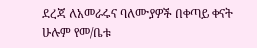ደረጃ ለአመራሩና ባለሙያዎች በቀጣይ ቀናት ሁሉም የመ/ቤቱ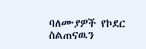ባለሙያዎች የኮደር ስልጠናዉን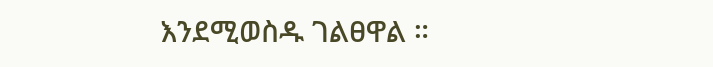እንደሚወስዱ ገልፀዋል ።